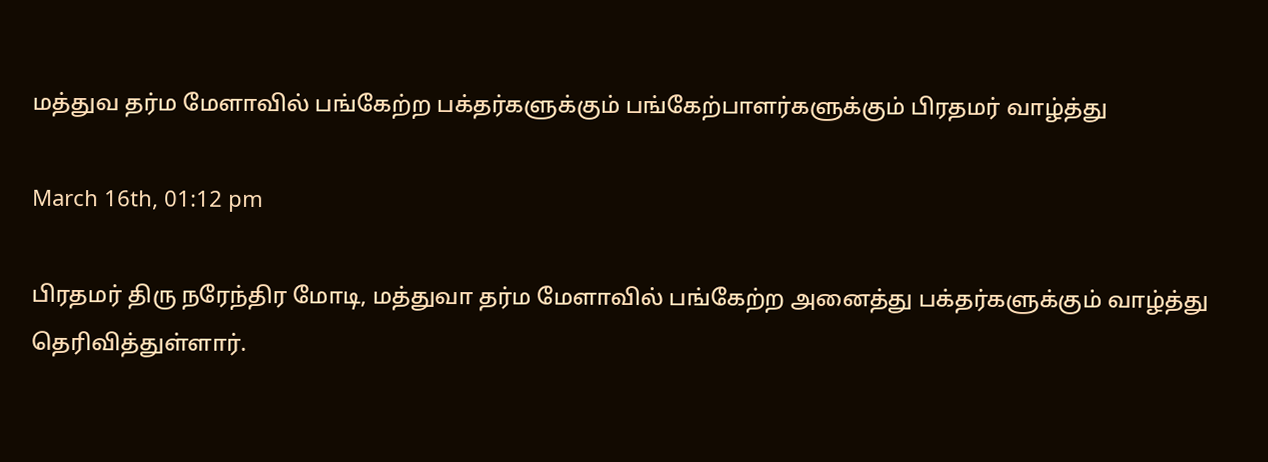மத்துவ தர்ம மேளாவில் பங்கேற்ற பக்தர்களுக்கும் பங்கேற்பாளர்களுக்கும் பிரதமர் வாழ்த்து

March 16th, 01:12 pm

பிரதமர் திரு நரேந்திர மோடி, மத்துவா தர்ம மேளாவில் பங்கேற்ற அனைத்து பக்தர்களுக்கும் வாழ்த்து தெரிவித்துள்ளார்.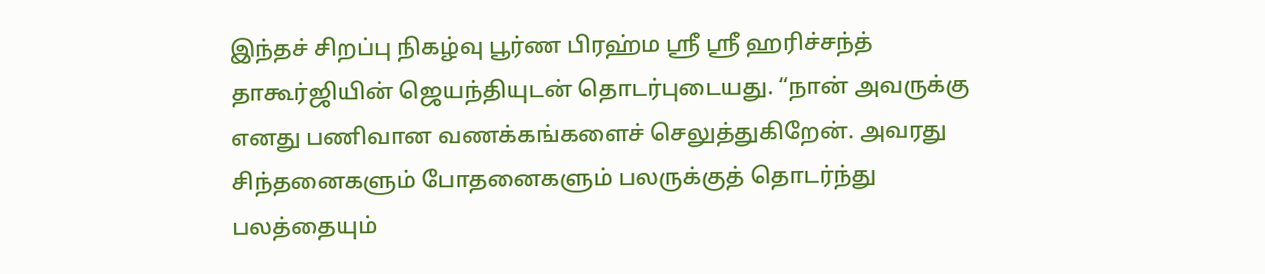இந்தச் சிறப்பு நிகழ்வு பூர்ண பிரஹ்ம ஸ்ரீ ஸ்ரீ ஹரிச்சந்த் தாகூர்ஜியின் ஜெயந்தியுடன் தொடர்புடையது. “நான் அவருக்கு எனது பணிவான வணக்கங்களைச் செலுத்துகிறேன். அவரது சிந்தனைகளும் போதனைகளும் பலருக்குத் தொடர்ந்து பலத்தையும்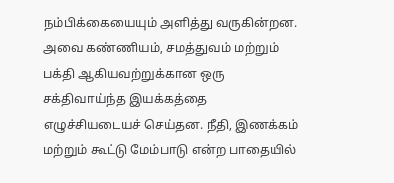நம்பிக்கையையும் அளித்து வருகின்றன. அவை கண்ணியம், சமத்துவம் மற்றும் பக்தி ஆகியவற்றுக்கான ஒரு சக்திவாய்ந்த இயக்கத்தை எழுச்சியடையச் செய்தன. நீதி, இணக்கம் மற்றும் கூட்டு மேம்பாடு என்ற பாதையில்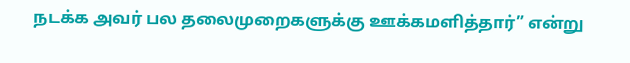நடக்க அவர் பல தலைமுறைகளுக்கு ஊக்கமளித்தார்” என்று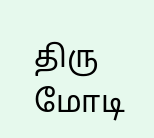திரு மோடி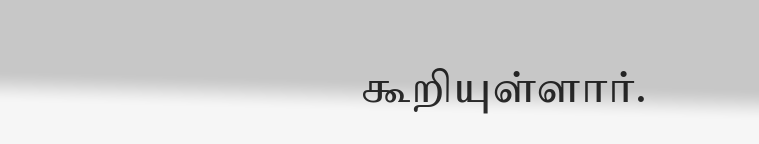கூறியுள்ளார்.